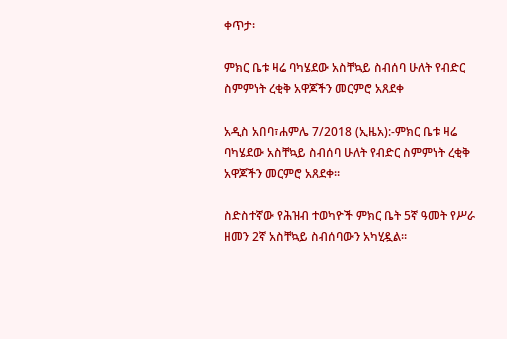ቀጥታ፡

ምክር ቤቱ ዛሬ ባካሄደው አስቸኳይ ስብሰባ ሁለት የብድር ስምምነት ረቂቅ አዋጆችን መርምሮ አጸደቀ

አዲስ አበባ፣ሐምሌ 7/2018 (ኢዜአ):-ምክር ቤቱ ዛሬ ባካሄደው አስቸኳይ ስብሰባ ሁለት የብድር ስምምነት ረቂቅ አዋጆችን መርምሮ አጸደቀ።

ስድስተኛው የሕዝብ ተወካዮች ምክር ቤት 5ኛ ዓመት የሥራ ዘመን 2ኛ አስቸኳይ ስብሰባውን አካሂዷል።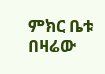ምክር ቤቱ በዛሬው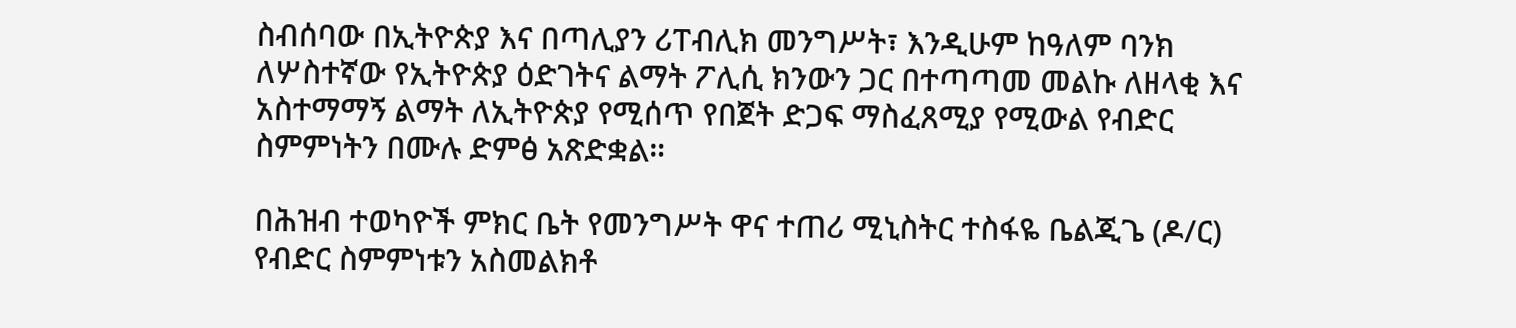ስብሰባው በኢትዮጵያ እና በጣሊያን ሪፐብሊክ መንግሥት፣ እንዲሁም ከዓለም ባንክ ለሦስተኛው የኢትዮጵያ ዕድገትና ልማት ፖሊሲ ክንውን ጋር በተጣጣመ መልኩ ለዘላቂ እና አስተማማኝ ልማት ለኢትዮጵያ የሚሰጥ የበጀት ድጋፍ ማስፈጸሚያ የሚውል የብድር ስምምነትን በሙሉ ድምፅ አጽድቋል።

በሕዝብ ተወካዮች ምክር ቤት የመንግሥት ዋና ተጠሪ ሚኒስትር ተስፋዬ ቤልጂጌ (ዶ/ር) የብድር ስምምነቱን አስመልክቶ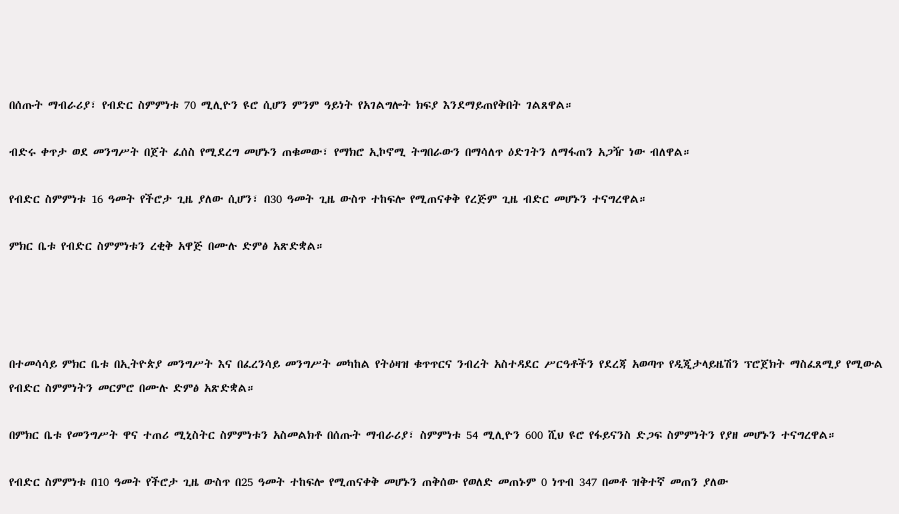በሰጡት ማብራሪያ፣ የብድር ስምምነቱ 70 ሚሊዮን ዩሮ ሲሆን ምንም ዓይነት የአገልግሎት ክፍያ እንደማይጠየቅበት ገልጸዋል።

ብድሩ ቀጥታ ወደ መንግሥት በጀት ፈሰስ የሚደረግ መሆኑን ጠቁመው፣ የማክሮ ኢኮኖሚ ትግበራውን በማሳለጥ ዕድገትን ለማፋጠን አጋዥ ነው ብለዋል።

የብድር ስምምነቱ 16 ዓመት የችሮታ ጊዜ ያለው ሲሆን፣ በ30 ዓመት ጊዜ ውስጥ ተከፍሎ የሚጠናቀቅ የረጅም ጊዜ ብድር መሆኑን ተናግረዋል።

ምክር ቤቱ የብድር ስምምነቱን ረቂቅ አዋጅ በሙሉ ድምፅ አጽድቋል።




በተመሳሳይ ምክር ቤቱ በኢትዮጵያ መንግሥት እና በፈረንሳይ መንግሥት መካከል የትዕዛዝ ቁጥጥርና ንብረት አስተዳደር ሥርዓቶችን የደረጃ አወጣጥ የዲጂታላይዜሽን ፕሮጀክት ማስፈጸሚያ የሚውል የብድር ስምምነትን መርምሮ በሙሉ ድምፅ አጽድቋል።

በምክር ቤቱ የመንግሥት ዋና ተጠሪ ሚኒስትር ስምምነቱን አስመልክቶ በሰጡት ማብራሪያ፣ ስምምነቱ 54 ሚሊዮን 600 ሺህ ዩሮ የፋይናንስ ድጋፍ ስምምነትን የያዘ መሆኑን ተናግረዋል።

የብድር ስምምነቱ በ10 ዓመት የችሮታ ጊዜ ውስጥ በ25 ዓመት ተከፍሎ የሚጠናቀቅ መሆኑን ጠቅሰው የወለድ መጠኑም 0 ነጥብ 347 በመቶ ዝቅተኛ መጠን ያለው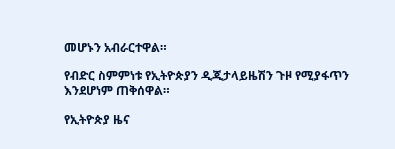መሆኑን አብራርተዋል።

የብድር ስምምነቱ የኢትዮጵያን ዲጂታላይዜሽን ጉዞ የሚያፋጥን እንደሆነም ጠቅሰዋል።

የኢትዮጵያ ዜና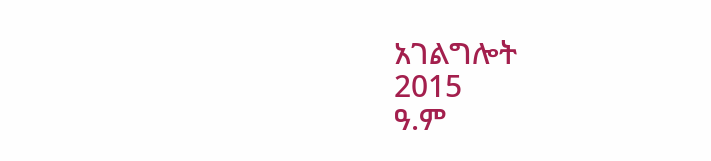አገልግሎት
2015
ዓ.ም